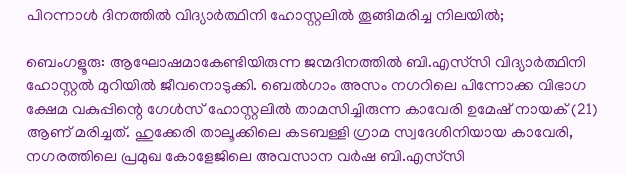പിറന്നാൾ ദിനത്തിൽ വിദ്യാർത്ഥിനി ഹോസ്റ്റലിൽ തൂങ്ങിമരിച്ച നിലയിൽ;

ബെംഗളൂരു: ആഘോഷമാകേണ്ടിയിരുന്ന ജന്മദിനത്തിൽ ബി.എസ്‌സി വിദ്യാർത്ഥിനി ഹോസ്റ്റൽ മുറിയിൽ ജീവനൊടുക്കി. ബെൽഗാം അസം നഗറിലെ പിന്നോക്ക വിഭാഗ ക്ഷേമ വകുപ്പിന്റെ ഗേൾസ് ഹോസ്റ്റലിൽ താമസിച്ചിരുന്ന കാവേരി ഉമേഷ് നായക് (21) ആണ് മരിച്ചത്. ഹുക്കേരി താലൂക്കിലെ കടബള്ളി ഗ്രാമ സ്വദേശിനിയായ കാവേരി, നഗരത്തിലെ പ്രമുഖ കോളേജിലെ അവസാന വർഷ ബി.എസ്‌സി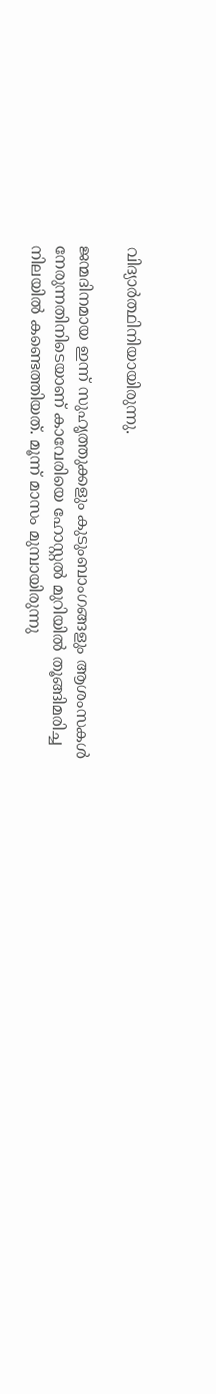വിദ്യാർത്ഥിനിയായിരുന്നു.

ജന്മദിനമായ ഇന്ന് സുഹൃത്തുക്കളും കുടുംബാംഗങ്ങളും ആശംസകൾ നേരുന്നതിനിടെയാണ് കാവേരിയെ ഹോസ്റ്റൽ മുറിയിൽ തൂങ്ങിമരിച്ച നിലയിൽ കണ്ടെത്തിയത്. മൂന്ന് മാസം മുമ്പായിരുന്നു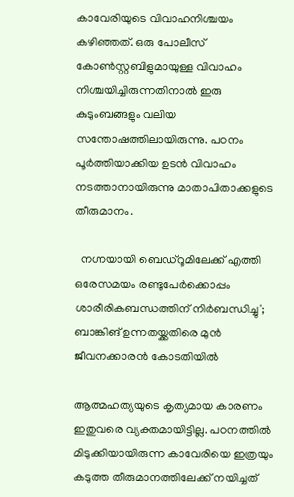കാവേരിയുടെ വിവാഹനിശ്ചയം കഴിഞ്ഞത്. ഒരു പോലീസ് കോൺസ്റ്റബിളുമായുള്ള വിവാഹം നിശ്ചയിച്ചിരുന്നതിനാൽ ഇരു കുടുംബങ്ങളും വലിയ സന്തോഷത്തിലായിരുന്നു. പഠനം പൂർത്തിയാക്കിയ ഉടൻ വിവാഹം നടത്താനായിരുന്നു മാതാപിതാക്കളുടെ തീരുമാനം.

  നഗ്നയായി ബെഡ്റൂമിലേക്ക് എത്തി ഒരേസമയം രണ്ടുപേർക്കൊപ്പം ശാരീരികബന്ധത്തിന് നിർബന്ധിച്ചു'; ബാങ്കിങ് ഉന്നതയ്ക്കതിരെ മുൻ ജീവനക്കാരൻ കോടതിയിൽ

ആത്മഹത്യയുടെ കൃത്യമായ കാരണം ഇതുവരെ വ്യക്തമായിട്ടില്ല. പഠനത്തിൽ മിടുക്കിയായിരുന്ന കാവേരിയെ ഇത്രയും കടുത്ത തീരുമാനത്തിലേക്ക് നയിച്ചത്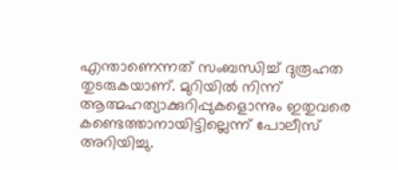എന്താണെന്നത് സംബന്ധിച്ച് ദുരൂഹത തുടരുകയാണ്. മുറിയിൽ നിന്ന് ആത്മഹത്യാക്കുറിപ്പുകളൊന്നും ഇതുവരെ കണ്ടെത്താനായിട്ടില്ലെന്ന് പോലീസ് അറിയിച്ചു.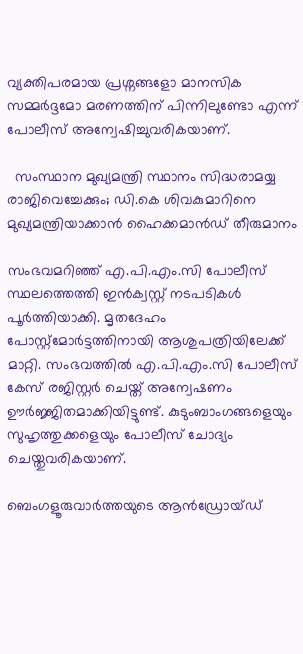വ്യക്തിപരമായ പ്രശ്നങ്ങളോ മാനസിക സമ്മർദ്ദമോ മരണത്തിന് പിന്നിലുണ്ടോ എന്ന് പോലീസ് അന്വേഷിച്ചുവരികയാണ്.

  സംസ്ഥാന മുഖ്യമന്ത്രി സ്ഥാനം സിദ്ധരാമയ്യ രാജിവെച്ചേക്കും; ഡി.കെ ശിവകുമാറിനെ മുഖ്യമന്ത്രിയാക്കാൻ ഹൈക്കമാൻഡ് തീരുമാനം

സംഭവമറിഞ്ഞ് എ.പി.എം.സി പോലീസ് സ്ഥലത്തെത്തി ഇൻക്വസ്റ്റ് നടപടികൾ പൂർത്തിയാക്കി. മൃതദേഹം പോസ്റ്റ്‌മോർട്ടത്തിനായി ആശുപത്രിയിലേക്ക് മാറ്റി. സംഭവത്തിൽ എ.പി.എം.സി പോലീസ് കേസ് രജിസ്റ്റർ ചെയ്ത് അന്വേഷണം ഊർജ്ജിതമാക്കിയിട്ടുണ്ട്. കുടുംബാംഗങ്ങളെയും സുഹൃത്തുക്കളെയും പോലീസ് ചോദ്യം ചെയ്തുവരികയാണ്.

ബെംഗളൂരുവാർത്തയുടെ ആൻഡ്രോയ്ഡ്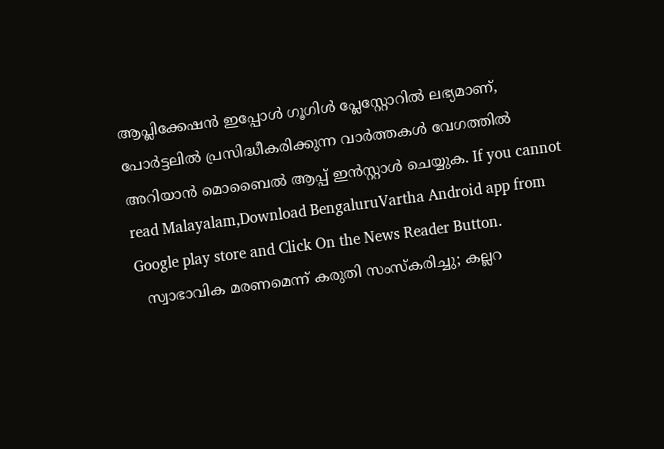ആപ്ലിക്കേഷൻ ഇപ്പോൾ ഗൂഗിൾ പ്ലേസ്റ്റോറിൽ ലഭ്യമാണ്, പോർട്ടലിൽ പ്രസിദ്ധീകരിക്കുന്ന വാർത്തകൾ വേഗത്തിൽ അറിയാൻ മൊബൈൽ ആപ്പ് ഇൻസ്റ്റാൾ ചെയ്യുക. If you cannot read Malayalam,Download BengaluruVartha Android app from Google play store and Click On the News Reader Button.
  സ്വാഭാവിക മരണമെന്ന് കരുതി സംസ്കരിച്ചു; കല്ലറ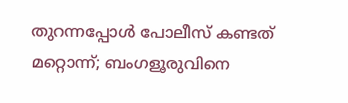തുറന്നപ്പോൾ പോലീസ് കണ്ടത് മറ്റൊന്ന്; ബംഗളൂരുവിനെ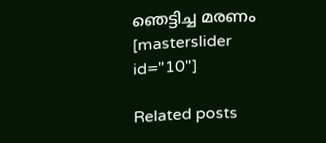ഞെട്ടിച്ച മരണം
[masterslider id="10"]

Related posts